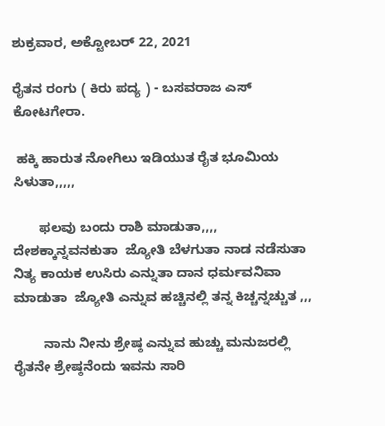ಶುಕ್ರವಾರ, ಅಕ್ಟೋಬರ್ 22, 2021

ರೈತನ ರಂಗು ( ಕಿರು ಪದ್ಯ ) - ಬಸವರಾಜ ಎಸ್ ಕೋಟಗೇರಾ.

 ಹಕ್ಕಿ ಹಾರುತ ನೋಗಿಲು ಇಡಿಯುತ ರೈತ ಭೂಮಿಯ ಸಿಳುತಾ,,,,,

       ಫಲವು ಬಂದು ರಾಶಿ ಮಾಡುತಾ,,,, ದೇಶಕ್ಕಾನ್ನವನಕುತಾ  ಜ್ಯೋತಿ ಬೆಳಗುತಾ ನಾಡ ನಡೆಸುತಾ ನಿತ್ಯ ಕಾಯಕ ಉಸಿರು ಎನ್ನುತಾ ದಾನ ಧರ್ಮವನಿವಾ ಮಾಡುತಾ  ಜ್ಯೋತಿ ಎನ್ನುವ ಹಚ್ಚಿನಲ್ಲಿ ತನ್ನ ಕಿಚ್ಚನ್ನಚ್ಚುತ ,,,

        ನಾನು ನೀನು ಶ್ರೇಷ್ಠ ಎನ್ನುವ ಹುಚ್ಚು ಮನುಜರಲ್ಲಿ
ರೈತನೇ ಶ್ರೇಷ್ಠನೆಂದು ಇವನು ಸಾರಿ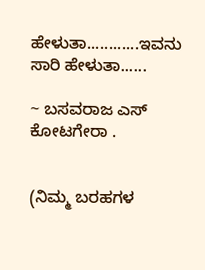ಹೇಳುತಾ............ಇವನು ಸಾರಿ ಹೇಳುತಾ......

~ ಬಸವರಾಜ ಎಸ್ ಕೋಟಗೇರಾ .


(ನಿಮ್ಮ ಬರಹಗಳ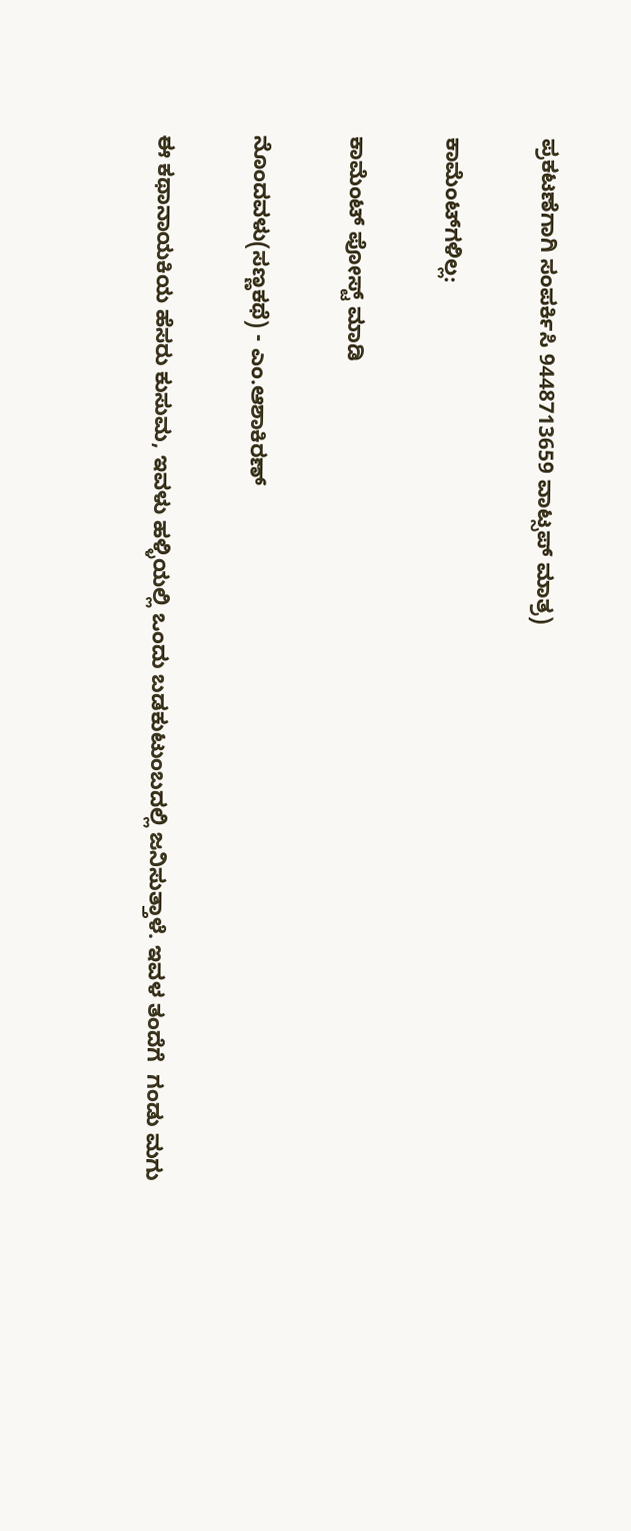ಪ್ರಕಟಣೆಗಾಗಿ ಸಂಪರ್ಕಿಸಿ 9448713659 ವಾಟ್ಸಪ್ ಮಾತ್ರ)

ಕಾಮೆಂಟ್‌ಗಳಿಲ್ಲ:

ಕಾಮೆಂಟ್‌‌ ಪೋಸ್ಟ್‌ ಮಾಡಿ

ನೊಂದವಳು(ಸಣ್ಣಕಥೆ) - ಎಂ.ಆಶಾಕಿರಣ್

ಈ ಕಥಾನಾಯಕಿಯ ಹೆಸರು ಕುಸುಮ, ಇವಳು ಹಳ್ಳಿಯಲ್ಲಿ ಒಂದು ಬಡಕುಟುಂಬದಲ್ಲಿ ಜನಿಸುತ್ತಾಳೆ. ಇವಳ ತಂದೆಗೆ  ಗಂಡು ಮಗು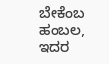ಬೇಕೆಂಬ ಹಂಬಲ, ಇದರ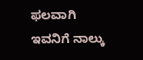ಫಲವಾಗಿ ಇವನಿಗೆ ನಾಲ್ಕು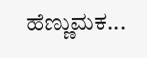ಹೆಣ್ಣುಮಕ...